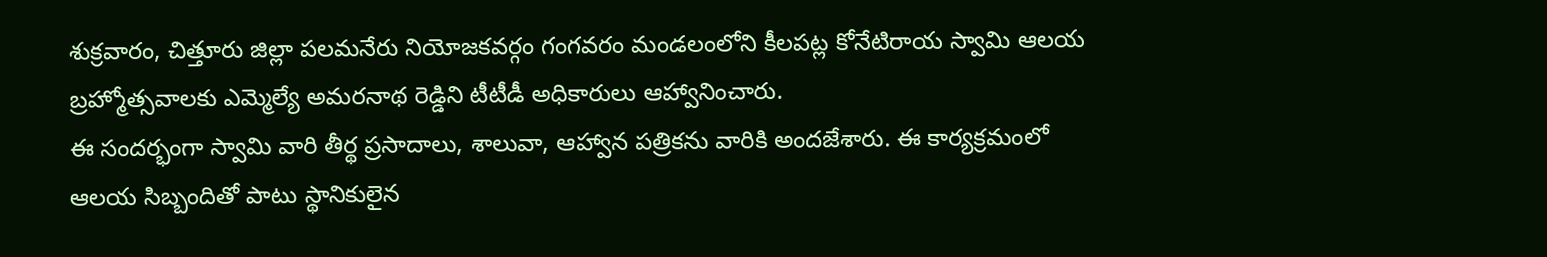శుక్రవారం, చిత్తూరు జిల్లా పలమనేరు నియోజకవర్గం గంగవరం మండలంలోని కీలపట్ల కోనేటిరాయ స్వామి ఆలయ బ్రహ్మోత్సవాలకు ఎమ్మెల్యే అమరనాథ రెడ్డిని టీటీడీ అధికారులు ఆహ్వానించారు.
ఈ సందర్భంగా స్వామి వారి తీర్థ ప్రసాదాలు, శాలువా, ఆహ్వాన పత్రికను వారికి అందజేశారు. ఈ కార్యక్రమంలో ఆలయ సిబ్బందితో పాటు స్థానికులైన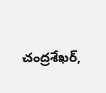చంద్రశేఖర్,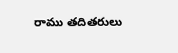రాము తదితరులు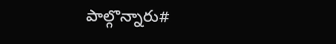పాల్గొన్నారు#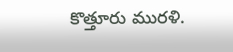కొత్తూరు మురళి.